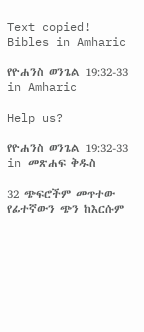Text copied!
Bibles in Amharic

የዮሐንስ ወንጌል 19:32-33 in Amharic

Help us?

የዮሐንስ ወንጌል 19:32-33 in መጽሐፍ ቅዱስ

32 ጭፍሮችም መጥተው የፊተኛውን ጭን ከእርሱም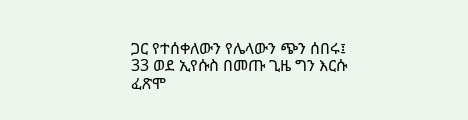ጋር የተሰቀለውን የሌላውን ጭን ሰበሩ፤
33 ወደ ኢየሱስ በመጡ ጊዜ ግን እርሱ ፈጽሞ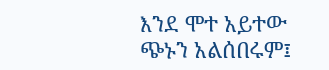እንደ ሞተ አይተው ጭኑን አልሰበሩም፤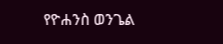የዮሐንስ ወንጌል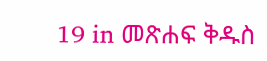19 in መጽሐፍ ቅዱስ